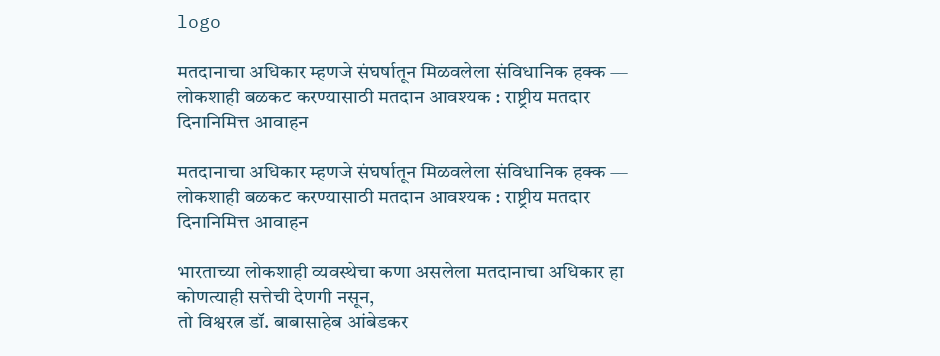logo

मतदानाचा अधिकार म्हणजे संघर्षातून मिळवलेला संविधानिक हक्क — लोकशाही बळकट करण्यासाठी मतदान आवश्यक : राष्ट्रीय मतदार दिनानिमित्त आवाहन

मतदानाचा अधिकार म्हणजे संघर्षातून मिळवलेला संविधानिक हक्क —
लोकशाही बळकट करण्यासाठी मतदान आवश्यक : राष्ट्रीय मतदार दिनानिमित्त आवाहन

भारताच्या लोकशाही व्यवस्थेचा कणा असलेला मतदानाचा अधिकार हा कोणत्याही सत्तेची देणगी नसून,
तो विश्वरत्न डॉ. बाबासाहेब आंबेडकर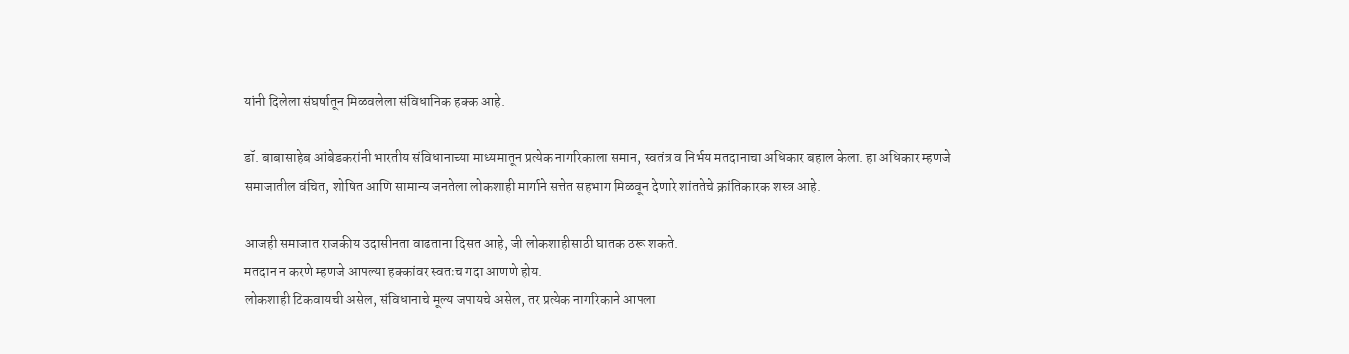यांनी दिलेला संघर्षातून मिळवलेला संविधानिक हक्क आहे.

डॉ. बाबासाहेब आंबेडकरांनी भारतीय संविधानाच्या माध्यमातून प्रत्येक नागरिकाला समान, स्वतंत्र व निर्भय मतदानाचा अधिकार बहाल केला. हा अधिकार म्हणजे समाजातील वंचित, शोषित आणि सामान्य जनतेला लोकशाही मार्गाने सत्तेत सहभाग मिळवून देणारे शांततेचे क्रांतिकारक शस्त्र आहे.

आजही समाजात राजकीय उदासीनता वाढताना दिसत आहे, जी लोकशाहीसाठी घातक ठरू शकते.
मतदान न करणे म्हणजे आपल्या हक्कांवर स्वतःच गदा आणणे होय.
लोकशाही टिकवायची असेल, संविधानाचे मूल्य जपायचे असेल, तर प्रत्येक नागरिकाने आपला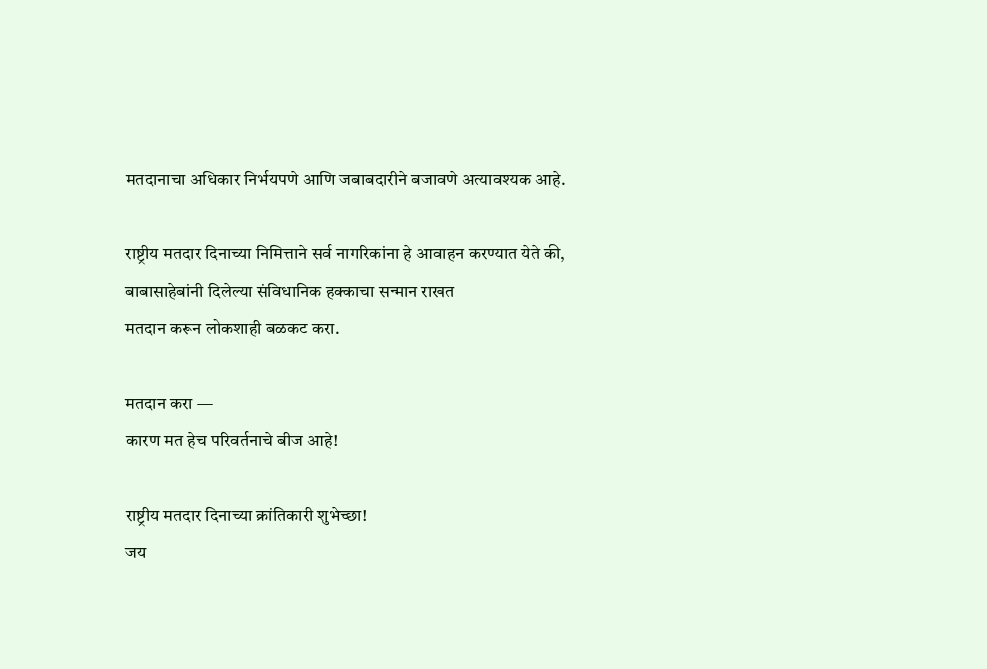मतदानाचा अधिकार निर्भयपणे आणि जबाबदारीने बजावणे अत्यावश्यक आहे.

राष्ट्रीय मतदार दिनाच्या निमित्ताने सर्व नागरिकांना हे आवाहन करण्यात येते की,
बाबासाहेबांनी दिलेल्या संविधानिक हक्काचा सन्मान राखत
मतदान करून लोकशाही बळकट करा.

मतदान करा —
कारण मत हेच परिवर्तनाचे बीज आहे!

राष्ट्रीय मतदार दिनाच्या क्रांतिकारी शुभेच्छा!
जय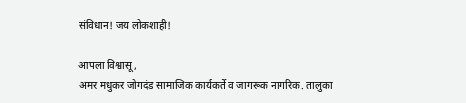संविधान! जय लोकशाही!

आपला विश्वासू,
अमर मधुकर जोगदंड सामाजिक कार्यकर्ते व जागरूक नागरिक. तालुका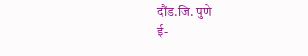दौंड.जि. पुणे
ई-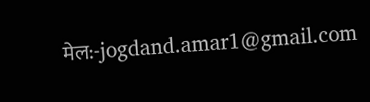मेल:-jogdand.amar1@gmail.com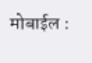मोबाईल :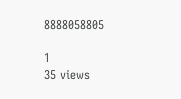8888058805

1
35 views